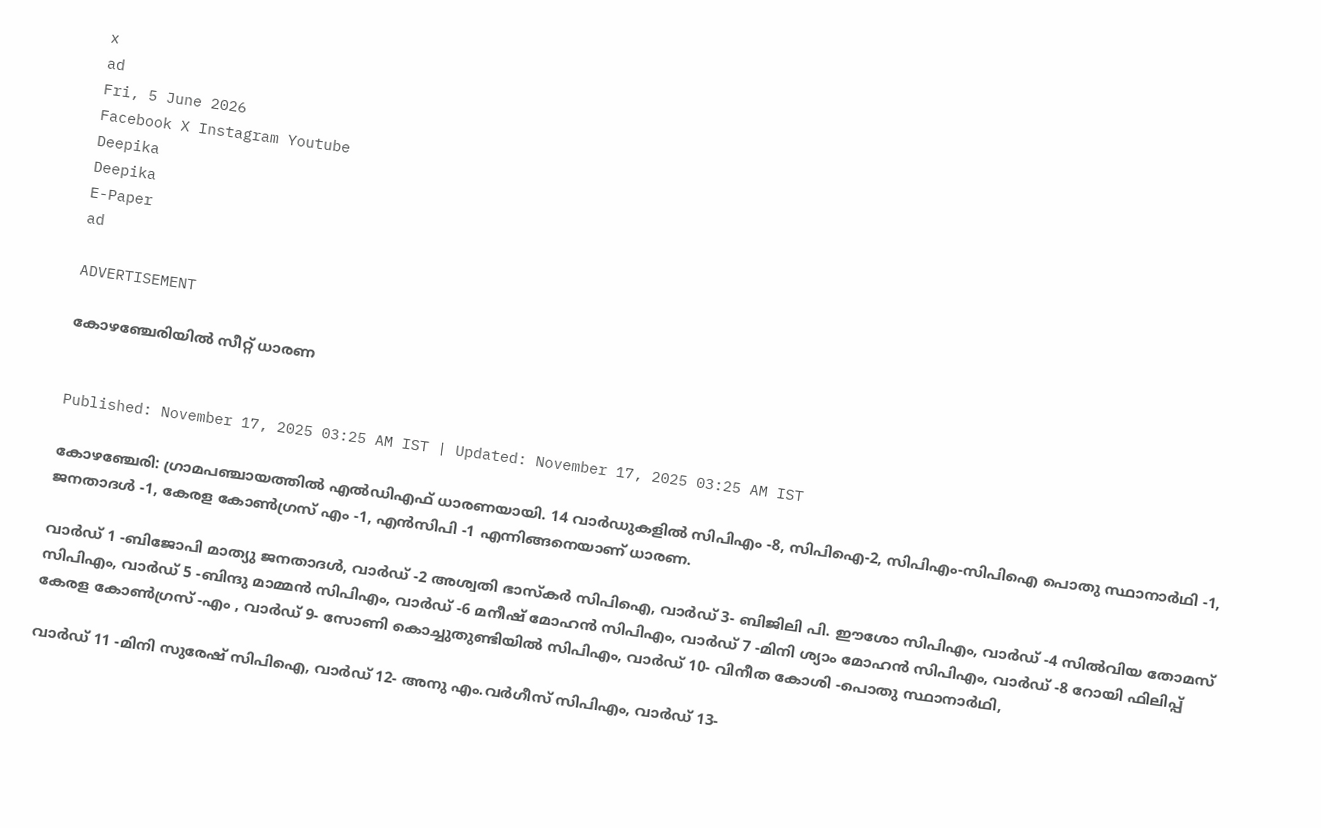x
ad
Fri, 5 June 2026
Facebook X Instagram Youtube
Deepika
Deepika
E-Paper
ad

ADVERTISEMENT

കോഴഞ്ചേരിയിൽ സീറ്റ് ധാരണ


Published: November 17, 2025 03:25 AM IST | Updated: November 17, 2025 03:25 AM IST

കോഴഞ്ചേരി: ഗ്രാമപഞ്ചായത്തില്‍ എല്‍ഡിഎഫ് ധാരണയായി. 14 വാര്‍ഡുകളില്‍ സിപിഎം -8, സിപിഐ-2, സിപിഎം-സിപിഐ പൊതു സ്ഥാനാർഥി -1, ജനതാദള്‍ -1, കേരള കോണ്‍ഗ്രസ് എം -1, എന്‍സിപി -1 എന്നിങ്ങനെയാണ് ധാരണ.

വാര്‍ഡ് 1 -ബിജോപി മാത്യു ജനതാദള്‍, വാര്‍ഡ് -2 അശ്വതി ഭാസ്‌കര്‍ സിപിഐ, വാര്‍ഡ് 3- ബിജിലി പി. ഈശോ സിപിഎം, വാര്‍ഡ് -4 സില്‍വിയ തോമസ് സിപിഎം, വാര്‍ഡ് 5 -ബിന്ദു മാമ്മന്‍ സിപിഎം, വാര്‍ഡ് -6 മനീഷ് മോഹന്‍ സിപിഎം, വാര്‍ഡ് 7 -മിനി ശ്യാം മോഹന്‍ സിപിഎം, വാര്‍ഡ് -8 റോയി ഫിലിപ്പ് കേരള കോണ്‍ഗ്രസ് -എം , വാര്‍ഡ് 9- സോണി കൊച്ചുതുണ്ടിയില്‍ സിപിഎം, വാര്‍ഡ് 10- വിനീത കോശി -പൊതു സ്ഥാനാർഥി,

വാര്‍ഡ് 11 -മിനി സുരേഷ് സിപിഐ, വാര്‍ഡ് 12- അനു എം.വര്‍ഗീസ് സിപിഎം, വാര്‍ഡ് 13-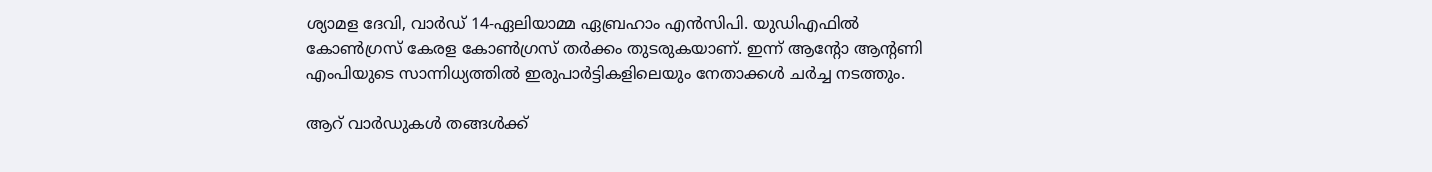ശ്യാമള ദേവി, വാര്‍ഡ് 14-ഏലിയാമ്മ ഏബ്രഹാം എന്‍സിപി. യുഡിഎഫിൽ കോണ്‍ഗ്രസ് കേരള കോണ്‍ഗ്രസ് തര്‍ക്കം തുടരുകയാണ്. ഇന്ന് ആന്‍റോ ആന്‍റണി എംപിയുടെ സാന്നിധ്യത്തിൽ ഇരുപാർട്ടികളിലെയും നേതാക്കൾ ചർച്ച നടത്തും.

ആറ് വാര്‍ഡുകള്‍ തങ്ങള്‍ക്ക്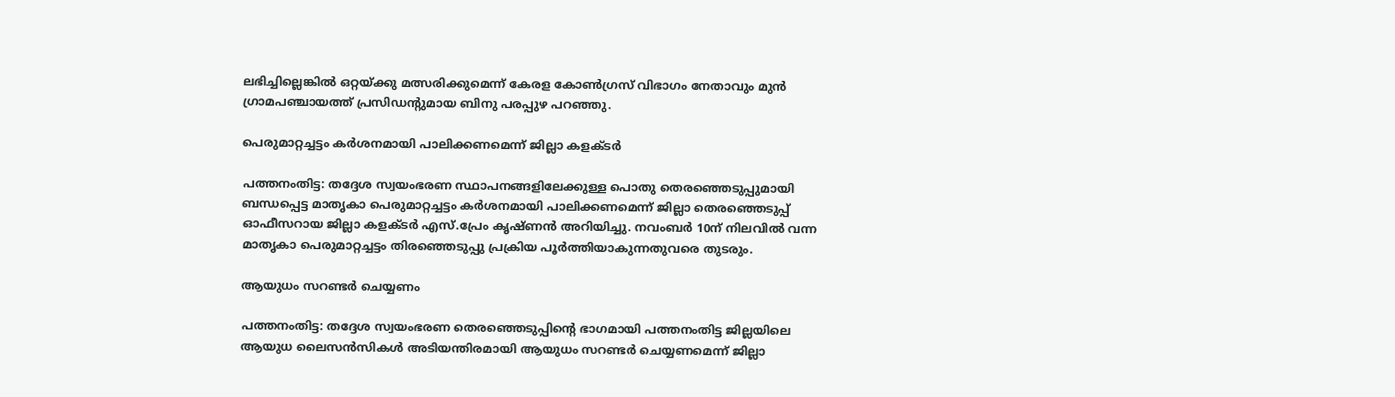ലഭിച്ചില്ലെങ്കില്‍ ഒറ്റയ്ക്കു മത്സരിക്കുമെന്ന് കേരള കോണ്‍ഗ്രസ് വിഭാഗം നേതാവും മുന്‍ ഗ്രാമപഞ്ചായത്ത് പ്രസിഡന്‍റുമായ ബിനു പരപ്പുഴ പറഞ്ഞു.

പെരുമാറ്റച്ചട്ടം കര്‍ശനമായി പാലിക്കണമെന്ന് ജില്ലാ കളക്ടര്‍

പത്തനംതിട്ട: തദ്ദേശ സ്വയംഭരണ സ്ഥാപനങ്ങളിലേക്കുള്ള പൊതു തെരഞ്ഞെടുപ്പുമായി ബന്ധപ്പെട്ട മാതൃകാ പെരുമാറ്റച്ചട്ടം കര്‍ശനമായി പാലിക്കണമെന്ന് ജില്ലാ തെരഞ്ഞെടുപ്പ് ഓഫീസറായ ജില്ലാ കളക്ടര്‍ എസ്.പ്രേം കൃഷ്ണന്‍ അറിയിച്ചു. നവംബര്‍ 10ന് നിലവില്‍ വന്ന മാതൃകാ പെരുമാറ്റച്ചട്ടം തിരഞ്ഞെടുപ്പു പ്രക്രിയ പൂര്‍ത്തിയാകുന്നതുവരെ തുടരും.

ആയുധം സറണ്ടര്‍ ചെയ്യണം

പത്തനംതിട്ട: തദ്ദേശ സ്വയംഭരണ തെരഞ്ഞെടുപ്പിന്‍റെ ഭാഗമായി പത്തനംതിട്ട ജില്ലയിലെ ആയുധ ലൈസന്‍സികള്‍ അടിയന്തിരമായി ആയുധം സറണ്ടര്‍ ചെയ്യണമെന്ന് ജില്ലാ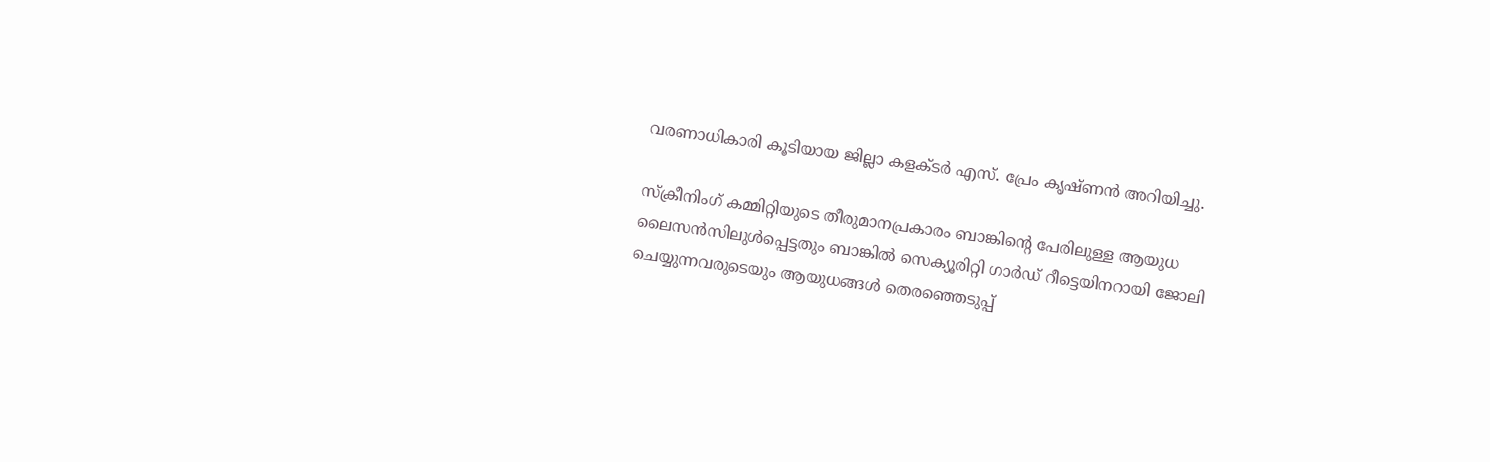വരണാധികാരി കൂടിയായ ജില്ലാ കളക്ടര്‍ എസ്. പ്രേം കൃഷ്ണന്‍ അറിയിച്ചു.

സ്‌ക്രീനിംഗ് കമ്മിറ്റിയുടെ തീരുമാനപ്രകാരം ബാങ്കിന്റെ പേരിലുള്ള ആയുധ ലൈസന്‍സിലുള്‍പ്പെട്ടതും ബാങ്കില്‍ സെക്യൂരിറ്റി ഗാര്‍ഡ് റീട്ടെയിനറായി ജോലി ചെയ്യുന്നവരുടെയും ആയുധങ്ങള്‍ തെരഞ്ഞെടുപ്പ്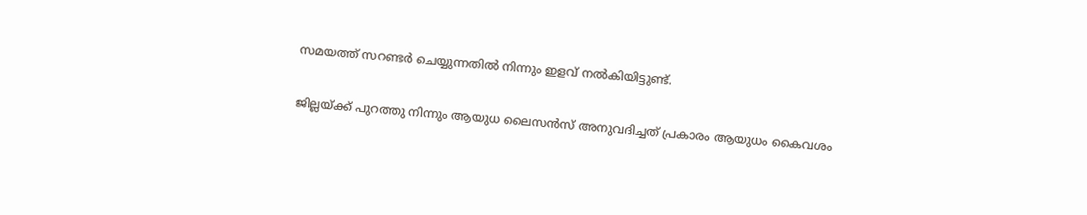സമയത്ത് സറണ്ടര്‍ ചെയ്യുന്നതില്‍ നിന്നും ഇളവ് നല്‍കിയിട്ടുണ്ട്.

ജില്ലയ്ക്ക് പുറത്തു നിന്നും ആയുധ ലൈസന്‍സ് അനുവദിച്ചത് പ്രകാരം ആയുധം കൈവശം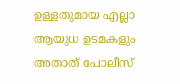ഉള്ളതുമായ എല്ലാ ആയുധ ഉടമകളും അതാത് പോലീസ്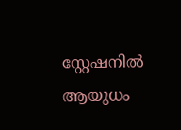സ്റ്റേഷനില്‍ ആയുധം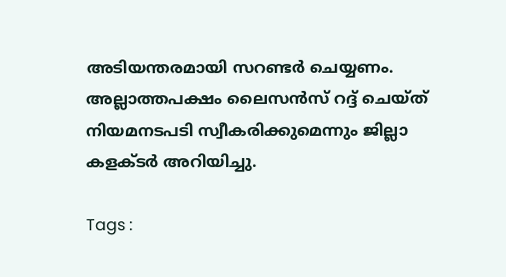അടിയന്തരമായി സറണ്ടര്‍ ചെയ്യണം. അല്ലാത്തപക്ഷം ലൈസന്‍സ് റദ്ദ് ചെയ്ത് നിയമനടപടി സ്വീകരിക്കുമെന്നും ജില്ലാ കളക്ടര്‍ അറിയിച്ചു.

Tags :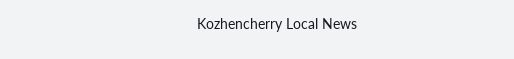Kozhencherry Local News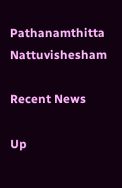Pathanamthitta Nattuvishesham

Recent News

Up